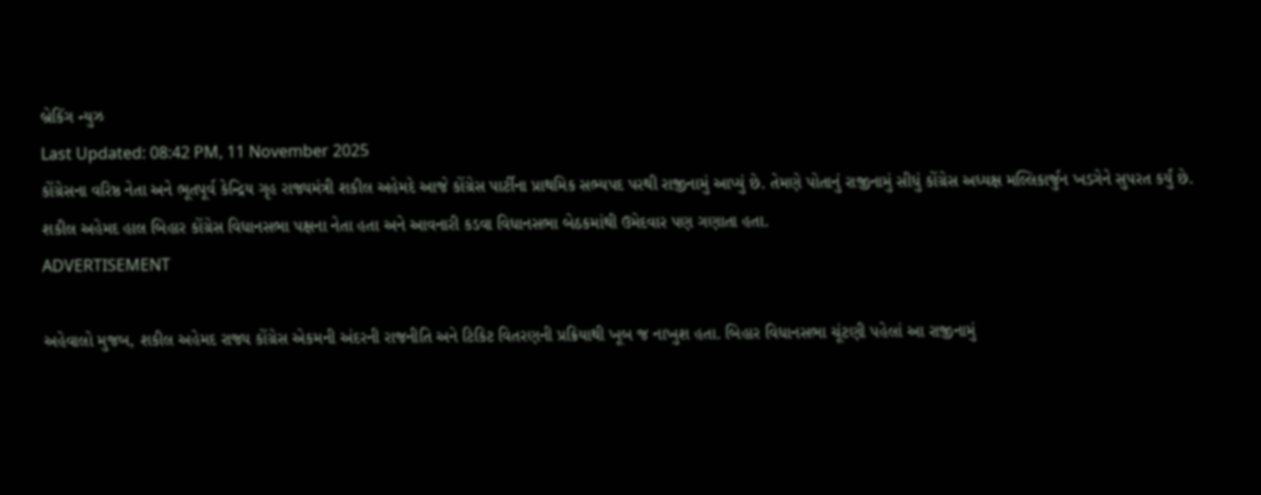બ્રેકિંગ ન્યુઝ
Last Updated: 08:42 PM, 11 November 2025
કોંગ્રેસના વરિષ્ઠ નેતા અને ભૂતપૂર્વ કેન્દ્રિય ગૃહ રાજ્યમંત્રી શકીલ અહેમદે આજે કોંગ્રેસ પાર્ટીના પ્રાથમિક સભ્યપદ પરથી રાજીનામું આપ્યું છે. તેમણે પોતાનું રાજીનામું સીધું કોંગ્રેસ અધ્યક્ષ મલ્લિકાર્જુન ખડગેને સુપરત કર્યું છે. શકીલ અહેમદ હાલ બિહાર કોંગ્રેસ વિધાનસભા પક્ષના નેતા હતા અને આવનારી કડવા વિધાનસભા બેઠકમાંથી ઉમેદવાર પણ ગણાતા હતા.
ADVERTISEMENT

અહેવાલો મુજબ, શકીલ અહેમદ રાજ્ય કોંગ્રેસ એકમની અંદરની રાજનીતિ અને ટિકિટ વિતરણની પ્રક્રિયાથી ખૂબ જ નાખુશ હતા. બિહાર વિધાનસભા ચૂંટણી પહેલાં આ રાજીનામું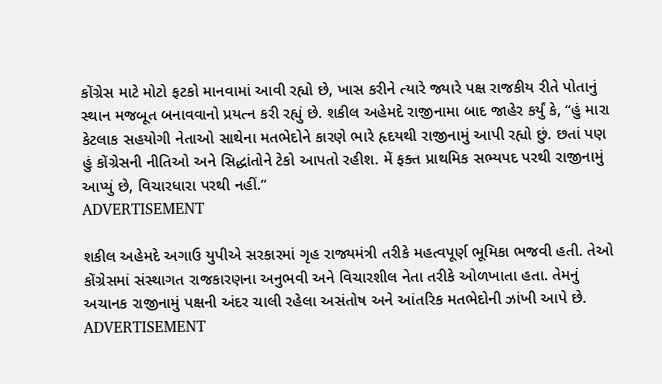કોંગ્રેસ માટે મોટો ફટકો માનવામાં આવી રહ્યો છે, ખાસ કરીને ત્યારે જ્યારે પક્ષ રાજકીય રીતે પોતાનું સ્થાન મજબૂત બનાવવાનો પ્રયત્ન કરી રહ્યું છે. શકીલ અહેમદે રાજીનામા બાદ જાહેર કર્યું કે, “હું મારા કેટલાક સહયોગી નેતાઓ સાથેના મતભેદોને કારણે ભારે હૃદયથી રાજીનામું આપી રહ્યો છું. છતાં પણ હું કોંગ્રેસની નીતિઓ અને સિદ્ધાંતોને ટેકો આપતો રહીશ. મેં ફક્ત પ્રાથમિક સભ્યપદ પરથી રાજીનામું આપ્યું છે, વિચારધારા પરથી નહીં.”
ADVERTISEMENT

શકીલ અહેમદે અગાઉ યુપીએ સરકારમાં ગૃહ રાજ્યમંત્રી તરીકે મહત્વપૂર્ણ ભૂમિકા ભજવી હતી. તેઓ કોંગ્રેસમાં સંસ્થાગત રાજકારણના અનુભવી અને વિચારશીલ નેતા તરીકે ઓળખાતા હતા. તેમનું અચાનક રાજીનામું પક્ષની અંદર ચાલી રહેલા અસંતોષ અને આંતરિક મતભેદોની ઝાંખી આપે છે.
ADVERTISEMENT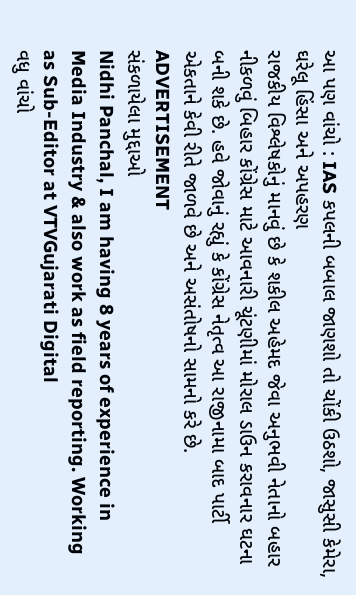આ પણ વાંચો : IAS કપલની બબાલ જાણશો તો ચોંકી ઉઠશો, જાસુસી કેમેરા, ઘરેલૂ હિંસા અને અપહરણ
રાજકીય વિશ્લેષકોનું માનવું છે કે શકીલ અહેમદ જેવા અનુભવી નેતાનો બહાર નીકળવું બિહાર કોંગ્રેસ માટે આવનારી ચૂંટણીમાં મોરાલ ડાઉન કરાવનાર ઘટના બની શકે છે. હવે જોવાનું રહ્યું કે કોંગ્રેસ નેતૃત્વ આ રાજીનામા બાદ પાર્ટી એકતાને કેવી રીતે જાળવે છે અને અસંતોષનો સામનો કરે છે.
ADVERTISEMENT
સંકળાયેલા મુદ્દાઓ
Nidhi Panchal, I am having 8 years of experience in Media Industry & also work as field reporting. Working as Sub-Editor at VTVGujarati Digital
વધુ વાંચો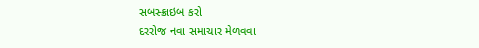સબસ્ક્રાઇબ કરો
દરરોજ નવા સમાચાર મેળવવા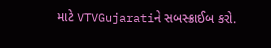માટે VTVGujaratiને સબસ્ક્રાઈબ કરો.